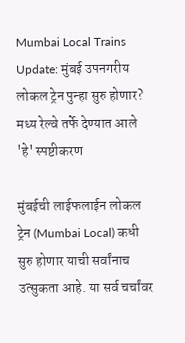Mumbai Local Trains Update: मुंबई उपनगरीय लोकल ट्रेन पुन्हा सुरु होणार? मध्य रेल्वे तर्फे देण्यात आले 'हे' स्पष्टीकरण

मुंबईची लाईफलाईन लोकल ट्रेन (Mumbai Local) कधी सुरु होणार याची सर्वांनाच उत्सुकता आहे. या सर्व चर्चांवर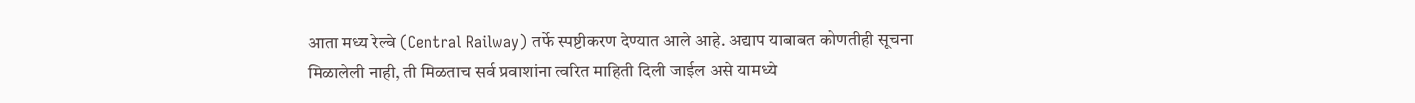आता मध्य रेल्वे (Central Railway) तर्फे स्पष्टीकरण देण्यात आले आहे. अद्याप याबाबत कोणतीही सूचना मिळालेली नाही, ती मिळताच सर्व प्रवाशांना त्वरित माहिती दिली जाईल असे यामध्ये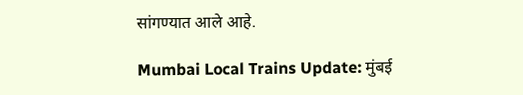सांगण्यात आले आहे.

Mumbai Local Trains Update: मुंबई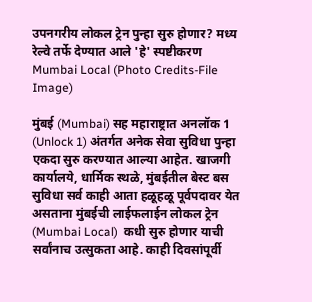उपनगरीय लोकल ट्रेन पुन्हा सुरु होणार? मध्य रेल्वे तर्फे देण्यात आले 'हे' स्पष्टीकरण
Mumbai Local (Photo Credits-File Image)

मुंबई (Mumbai) सह महाराष्ट्रात अनलॉक 1 (Unlock 1) अंतर्गत अनेक सेवा सुविधा पुन्हा एकदा सुरु करण्यात आल्या आहेत. खाजगी कार्यालये, धार्मिक स्थळे, मुंबईतील बेस्ट बस सुविधा सर्व काही आता हळूहळू पूर्वपदावर येत असताना मुंबईची लाईफलाईन लोकल ट्रेन (Mumbai Local)  कधी सुरु होणार याची सर्वांनाच उत्सुकता आहे. काही दिवसांपूर्वी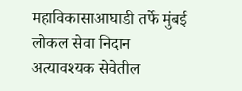महाविकासाआघाडी तर्फे मुंबई लोकल सेवा निदान अत्यावश्यक सेवेतील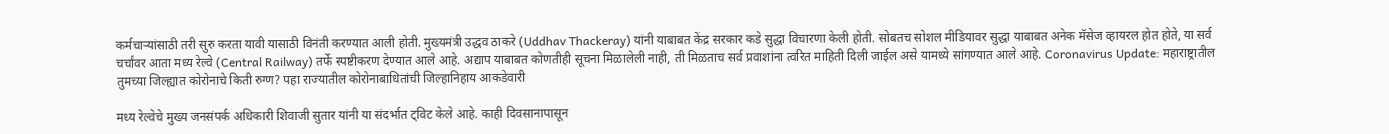कर्मचाऱ्यांसाठी तरी सुरु करता यावी यासाठी विनंती करण्यात आली होती. मुख्यमंत्री उद्धव ठाकरे (Uddhav Thackeray) यांनी याबाबत केंद्र सरकार कडे सुद्धा विचारणा केली होती. सोबतच सोशल मीडियावर सुद्धा याबाबत अनेक मॅसेज व्हायरल होत होते, या सर्व चर्चांवर आता मध्य रेल्वे (Central Railway) तर्फे स्पष्टीकरण देण्यात आले आहे. अद्याप याबाबत कोणतीही सूचना मिळालेली नाही, ती मिळताच सर्व प्रवाशांना त्वरित माहिती दिली जाईल असे यामध्ये सांगण्यात आले आहे. Coronavirus Update: महाराष्ट्रातील तुमच्या जिल्ह्यात कोरोनाचे किती रुग्ण? पहा राज्यातील कोरोनाबाधितांची जिल्हानिहाय आकडेवारी

मध्य रेल्वेचे मुख्य जनसंपर्क अधिकारी शिवाजी सुतार यांनी या संदर्भात ट्विट केले आहे. काही दिवसानापासून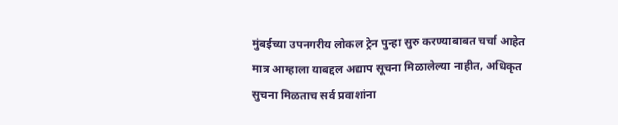मुंबईच्या उपनगरीय लोकल ट्रेन पुन्हा सुरु करण्याबाबत चर्चा आहेत मात्र आम्हाला याबद्दल अद्याप सूचना मिळालेल्या नाहीत, अधिकृत सुचना मिळताच सर्व प्रवाशांना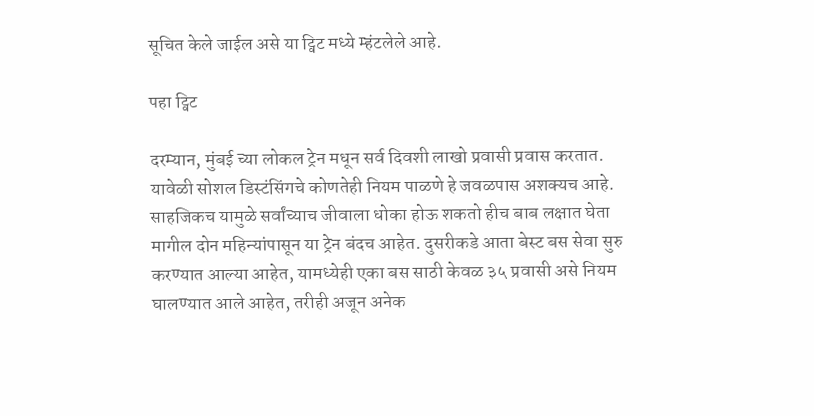सूचित केले जाईल असे या ट्विट मध्ये म्हंटलेले आहे.

पहा ट्विट

दरम्यान, मुंबई च्या लोकल ट्रेन मधून सर्व दिवशी लाखो प्रवासी प्रवास करतात. यावेळी सोशल डिस्टंसिंगचे कोणतेही नियम पाळणे हे जवळपास अशक्यच आहे. साहजिकच यामुळे सर्वांच्याच जीवाला धोका होऊ शकतो हीच बाब लक्षात घेता मागील दोन महिन्यांपासून या ट्रेन बंदच आहेत. दुसरीकडे आता बेस्ट बस सेवा सुरु करण्यात आल्या आहेत, यामध्येही एका बस साठी केवळ ३५ प्रवासी असे नियम घालण्यात आले आहेत, तरीही अजून अनेक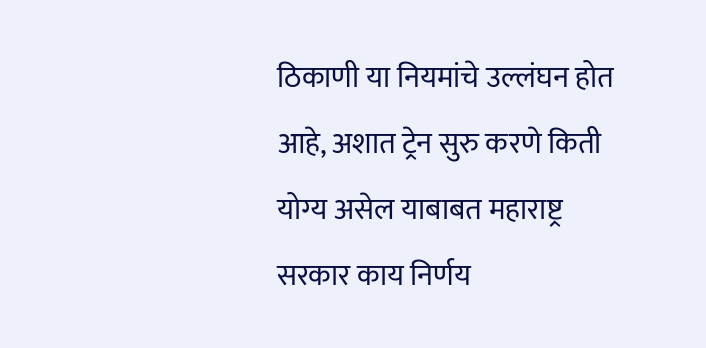ठिकाणी या नियमांचे उल्लंघन होत आहे, अशात ट्रेन सुरु करणे किती योग्य असेल याबाबत महाराष्ट्र सरकार काय निर्णय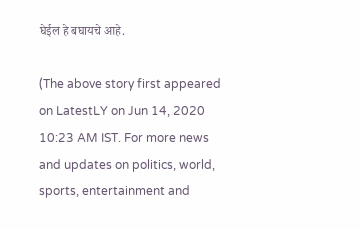घेईल हे बघायचे आहे.

(The above story first appeared on LatestLY on Jun 14, 2020 10:23 AM IST. For more news and updates on politics, world, sports, entertainment and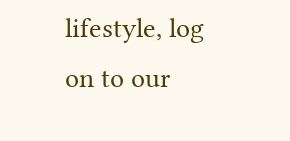lifestyle, log on to our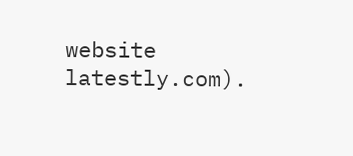website latestly.com).